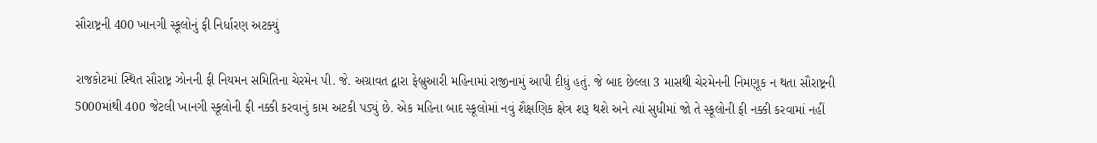સૌરાષ્ટ્રની 400 ખાનગી સ્કૂલોનું ફી નિર્ધારણ અટક્યું

રાજકોટમાં સ્થિત સૌરાષ્ટ્ર ઝોનની ફી નિયમન સમિતિના ચેરમેન પી. જે. અગ્રાવત દ્વારા ફેબ્રુઆરી મહિનામાં રાજીનામું આપી દીધું હતું. જે બાદ છેલ્લા 3 માસથી ચેરમેનની નિમણૂક ન થતા સૌરાષ્ટ્રની 5000માંથી 400 જેટલી ખાનગી સ્કૂલોની ફી નક્કી કરવાનું કામ અટકી પડ્યું છે. એક મહિના બાદ સ્કૂલોમાં નવું શૈક્ષણિક ક્ષેત્ર શરૂ થશે અને ત્યાં સુધીમાં જો તે સ્કૂલોની ફી નક્કી કરવામાં નહીં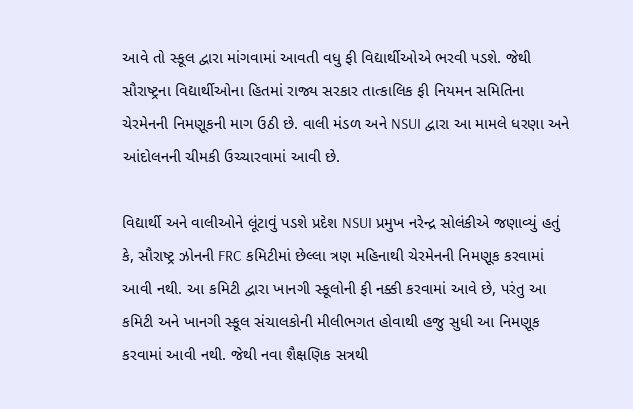આવે તો સ્કૂલ દ્વારા માંગવામાં આવતી વધુ ફી વિદ્યાર્થીઓએ ભરવી પડશે. જેથી સૌરાષ્ટ્રના વિદ્યાર્થીઓના હિતમાં રાજ્ય સરકાર તાત્કાલિક ફી નિયમન સમિતિના ચેરમેનની નિમણૂકની માગ ઉઠી છે. વાલી મંડળ અને NSUI દ્વારા આ મામલે ધરણા અને આંદોલનની ચીમકી ઉચ્ચારવામાં આવી છે.

વિદ્યાર્થી અને વાલીઓને લૂંટાવું પડશે પ્રદેશ NSUI પ્રમુખ નરેન્દ્ર સોલંકીએ જણાવ્યું હતું કે, સૌરાષ્ટ્ર ઝોનની FRC કમિટીમાં છેલ્લા ત્રણ મહિનાથી ચેરમેનની નિમણૂક કરવામાં આવી નથી. આ કમિટી દ્વારા ખાનગી સ્કૂલોની ફી નક્કી કરવામાં આવે છે, પરંતુ આ કમિટી અને ખાનગી સ્કૂલ સંચાલકોની મીલીભગત હોવાથી હજુ સુધી આ નિમણૂક કરવામાં આવી નથી. જેથી નવા શૈક્ષણિક સત્રથી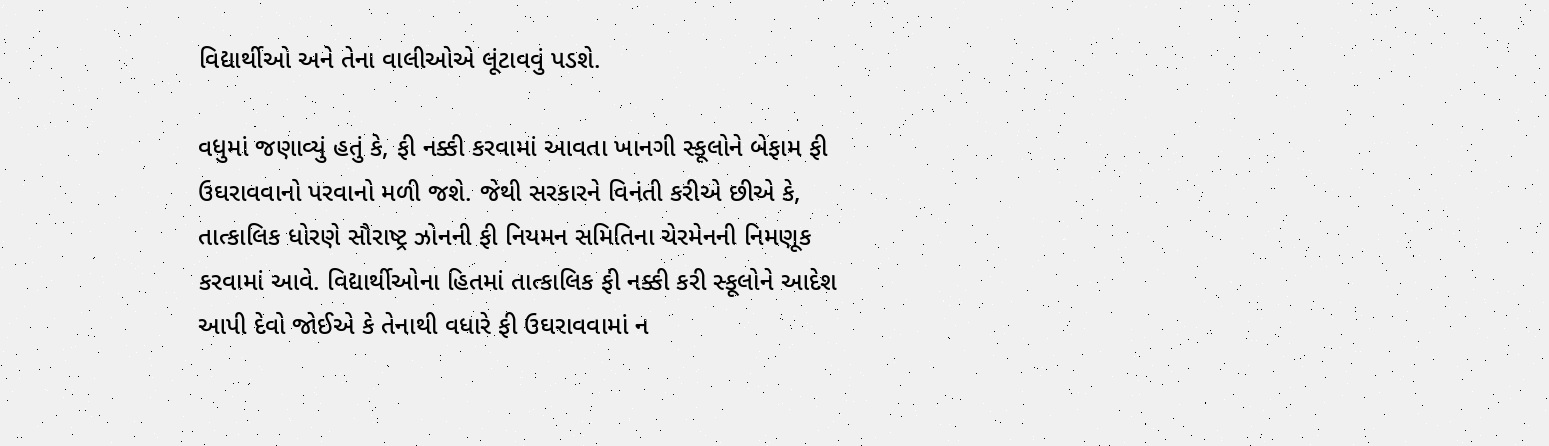વિદ્યાર્થીઓ અને તેના વાલીઓએ લૂંટાવવું પડશે.

વધુમાં જણાવ્યું હતું કે, ફી નક્કી કરવામાં આવતા ખાનગી સ્કૂલોને બેફામ ફી ઉઘરાવવાનો પરવાનો મળી જશે. જેથી સરકારને વિનંતી કરીએ છીએ કે, તાત્કાલિક ધોરણે સૌરાષ્ટ્ર ઝોનની ફી નિયમન સમિતિના ચેરમેનની નિમણૂક કરવામાં આવે. વિદ્યાર્થીઓના હિતમાં તાત્કાલિક ફી નક્કી કરી સ્કૂલોને આદેશ આપી દેવો જોઈએ કે તેનાથી વધારે ફી ઉઘરાવવામાં ન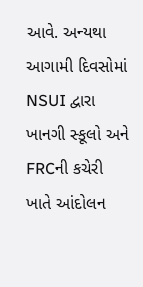આવે. અન્યથા આગામી દિવસોમાં NSUI દ્વારા ખાનગી સ્કૂલો અને FRCની કચેરી ખાતે આંદોલન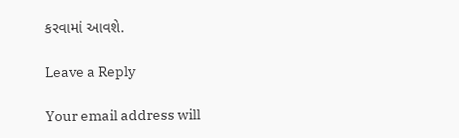કરવામાં આવશે.

Leave a Reply

Your email address will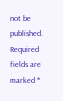not be published. Required fields are marked *